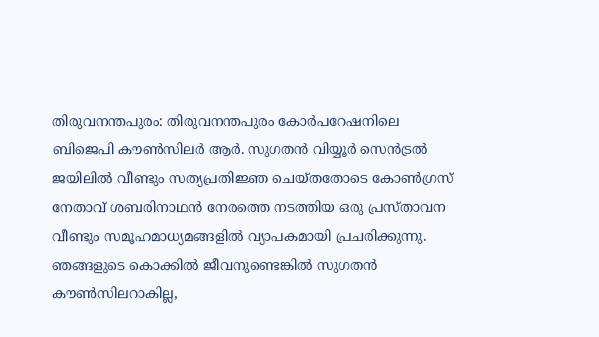തിരുവനന്തപുരം: തിരുവനന്തപുരം കോർപറേഷനിലെ ബിജെപി കൗൺസിലർ ആർ. സുഗതൻ വിയ്യൂർ സെൻട്രൽ ജയിലിൽ വീണ്ടും സത്യപ്രതിജ്ഞ ചെയ്തതോടെ കോൺഗ്രസ് നേതാവ് ശബരിനാഥൻ നേരത്തെ നടത്തിയ ഒരു പ്രസ്താവന വീണ്ടും സമൂഹമാധ്യമങ്ങളിൽ വ്യാപകമായി പ്രചരിക്കുന്നു.
ഞങ്ങളുടെ കൊക്കിൽ ജീവനുണ്ടെങ്കിൽ സുഗതൻ കൗൺസിലറാകില്ല,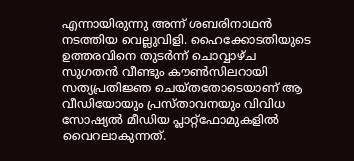എന്നായിരുന്നു അന്ന് ശബരിനാഥൻ നടത്തിയ വെല്ലുവിളി. ഹൈക്കോടതിയുടെ ഉത്തരവിനെ തുടർന്ന് ചൊവ്വാഴ്ച സുഗതൻ വീണ്ടും കൗൺസിലറായി സത്യപ്രതിജ്ഞ ചെയ്തതോടെയാണ് ആ വീഡിയോയും പ്രസ്താവനയും വിവിധ സോഷ്യൽ മീഡിയ പ്ലാറ്റ്ഫോമുകളിൽ വൈറലാകുന്നത്.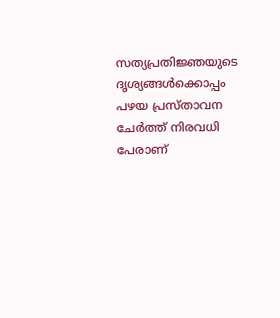സത്യപ്രതിജ്ഞയുടെ ദൃശ്യങ്ങൾക്കൊപ്പം പഴയ പ്രസ്താവന ചേർത്ത് നിരവധി പേരാണ്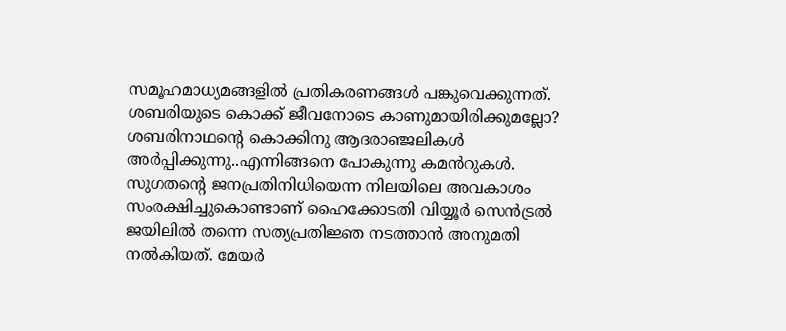സമൂഹമാധ്യമങ്ങളിൽ പ്രതികരണങ്ങൾ പങ്കുവെക്കുന്നത്. ശബരിയുടെ കൊക്ക് ജീവനോടെ കാണുമായിരിക്കുമല്ലോ? ശബരിനാഥന്റെ കൊക്കിനു ആദരാഞ്ജലികൾ അർപ്പിക്കുന്നു..എന്നിങ്ങനെ പോകുന്നു കമൻറുകൾ.
സുഗതന്റെ ജനപ്രതിനിധിയെന്ന നിലയിലെ അവകാശം സംരക്ഷിച്ചുകൊണ്ടാണ് ഹൈക്കോടതി വിയ്യൂർ സെൻട്രൽ ജയിലിൽ തന്നെ സത്യപ്രതിജ്ഞ നടത്താൻ അനുമതി നൽകിയത്. മേയർ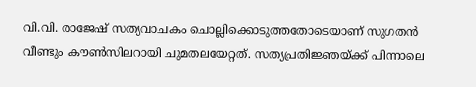വി.വി. രാജേഷ് സത്യവാചകം ചൊല്ലിക്കൊടുത്തതോടെയാണ് സുഗതൻ വീണ്ടും കൗൺസിലറായി ചുമതലയേറ്റത്. സത്യപ്രതിജ്ഞയ്ക്ക് പിന്നാലെ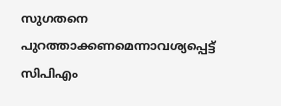സുഗതനെ പുറത്താക്കണമെന്നാവശ്യപ്പെട്ട് സിപിഎം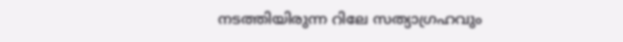നടത്തിയിരുന്ന റിലേ സത്യാഗ്രഹവും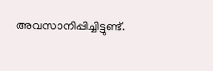അവസാനിപ്പിച്ചിട്ടുണ്ട്.